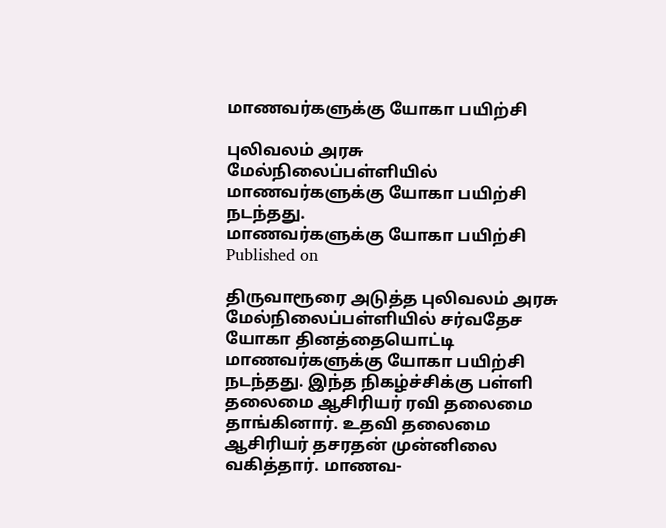மாணவர்களுக்கு யோகா பயிற்சி

புலிவலம் அரசு மேல்நிலைப்பள்ளியில் மாணவர்களுக்கு யோகா பயிற்சி நடந்தது.
மாணவர்களுக்கு யோகா பயிற்சி
Published on

திருவாரூரை அடுத்த புலிவலம் அரசு மேல்நிலைப்பள்ளியில் சர்வதேச யோகா தினத்தையொட்டி மாணவர்களுக்கு யோகா பயிற்சி நடந்தது. இந்த நிகழ்ச்சிக்கு பள்ளி தலைமை ஆசிரியர் ரவி தலைமை தாங்கினார். உதவி தலைமை ஆசிரியர் தசரதன் முன்னிலை வகித்தார். மாணவ-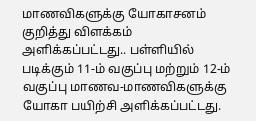மாணவிகளுக்கு யோகாசனம் குறித்து விளக்கம் அளிக்கப்பட்டது.. பள்ளியில் படிக்கும் 11-ம் வகுப்பு மற்றும் 12-ம் வகுப்பு மாணவ-மாணவிகளுக்கு யோகா பயிற்சி அளிக்கப்பட்டது.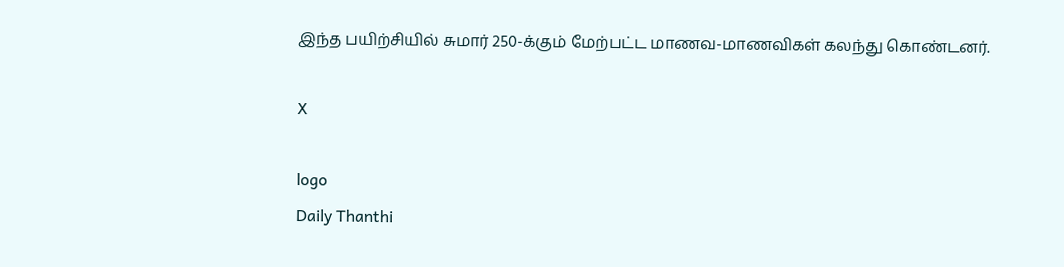இந்த பயிற்சியில் சுமார் 250-க்கும் மேற்பட்ட மாணவ-மாணவிகள் கலந்து கொண்டனர்.

X

logo
Daily Thanthi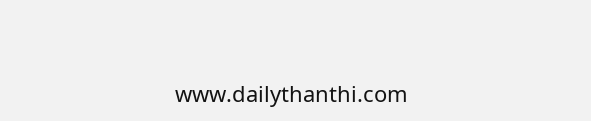www.dailythanthi.com